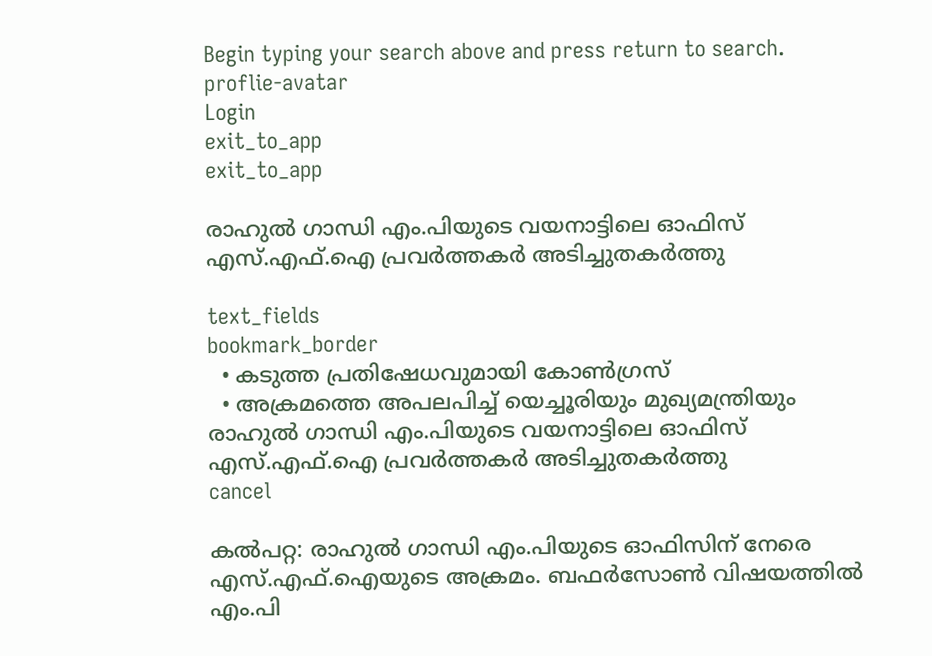Begin typing your search above and press return to search.
proflie-avatar
Login
exit_to_app
exit_to_app

രാഹുൽ ഗാന്ധി എം.പിയുടെ വയനാട്ടിലെ ഓഫിസ് എസ്.എഫ്.ഐ പ്രവർത്തകർ അടിച്ചുതകർത്തു

text_fields
bookmark_border
  • കടുത്ത പ്രതിഷേധവുമായി കോൺഗ്രസ്
  • അക്രമത്തെ അപലപിച്ച് യെച്ചൂരിയും മുഖ്യമന്ത്രിയും
രാഹുൽ ഗാന്ധി എം.പിയുടെ വയനാട്ടിലെ ഓഫിസ് എസ്.എഫ്.ഐ പ്രവർത്തകർ അടിച്ചുതകർത്തു
cancel

കൽപറ്റ: രാഹുൽ ഗാന്ധി എം.പിയുടെ ഓഫിസിന് നേരെ എസ്.എഫ്.ഐയുടെ അക്രമം. ബഫർസോൺ വിഷയത്തിൽ എം.പി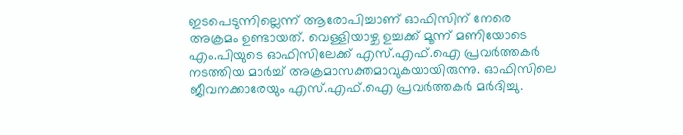ഇടപെടുന്നില്ലെന്ന് ആരോപിച്ചാണ് ഓഫിസിന് നേരെ അക്രമം ഉണ്ടായത്. വെള്ളിയാഴ്ച ഉച്ചക്ക് മൂന്ന് മണിയോടെ എം.പിയുടെ ഓഫിസിലേക്ക് എസ്.എഫ്.ഐ പ്രവർത്തകർ നടത്തിയ മാർച്ച് അക്രമാസക്തമാവുകയായിരുന്നു. ഓഫിസിലെ ജീവനക്കാരേയും എസ്.എഫ്.ഐ പ്രവർത്തകർ മർദിച്ചു.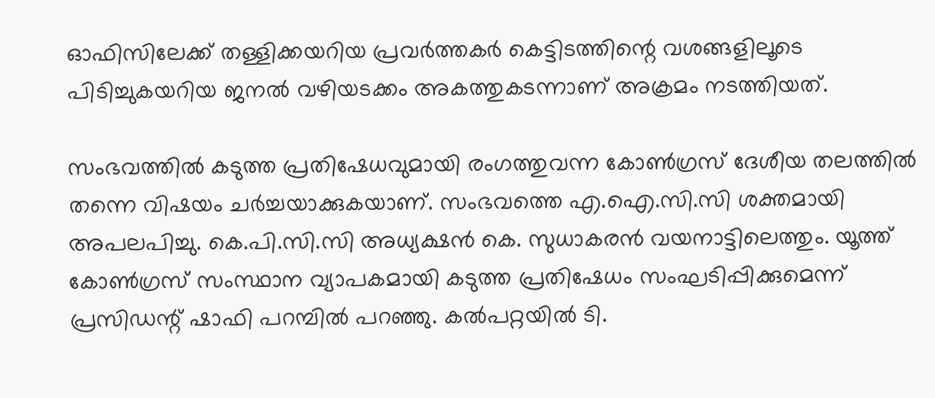ഓഫിസിലേക്ക് തള്ളിക്കയറിയ പ്രവർത്തകർ കെട്ടിടത്തിന്റെ വശങ്ങളിലൂടെ പിടിച്ചുകയറിയ ജനൽ വഴിയടക്കം അകത്തുകടന്നാണ് അക്രമം നടത്തിയത്.

സംഭവത്തിൽ കടുത്ത പ്രതിഷേധവുമായി രംഗത്തുവന്ന കോൺഗ്രസ് ദേശീയ തലത്തിൽ തന്നെ വിഷയം ചർച്ചയാക്കുകയാണ്. സംഭവത്തെ എ.ഐ.സി.സി ശക്തമായി അപലപിച്ചു. കെ.പി.സി.സി അധ്യക്ഷൻ കെ. സുധാകരൻ വയനാട്ടിലെത്തും. യൂത്ത് കോൺഗ്രസ് സംസ്ഥാന വ്യാപകമായി കടുത്ത പ്രതിഷേധം സംഘടിപ്പിക്കുമെന്ന് പ്രസിഡന്റ് ഷാഫി പറമ്പിൽ പറഞ്ഞു. കൽപറ്റയിൽ ടി.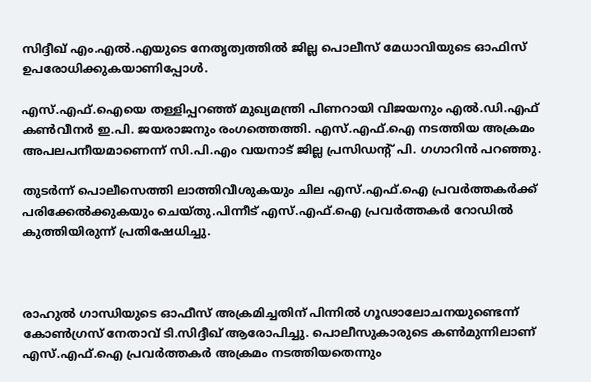സിദ്ദീഖ് എം.എൽ.എയുടെ നേതൃത്വത്തിൽ ജില്ല പൊലീസ് മേധാവിയുടെ ഓഫിസ് ഉപരോധിക്കുകയാണിപ്പോൾ.

എസ്.എഫ്.ഐയെ തള്ളിപ്പറഞ്ഞ് മുഖ്യമന്ത്രി പിണറായി വിജയനും എൽ.ഡി.എഫ് കൺവീനർ ഇ.പി. ജയരാജനും രംഗത്തെത്തി. എസ്.എഫ്.ഐ നടത്തിയ അക്രമം അപലപനീയമാണെന്ന് സി.പി.എം വയനാട് ജില്ല പ്രസിഡന്റ് പി. ഗഗാറിൻ പറഞ്ഞു.

തുടർന്ന് പൊലീസെത്തി ലാത്തിവീശുകയും ചില എസ്.എഫ്.ഐ പ്രവർത്തകർക്ക് പരിക്കേൽക്കുകയും ചെയ്തു.പിന്നീട് എസ്.എഫ്.ഐ പ്രവർത്തകർ റോഡിൽ കുത്തിയിരുന്ന് പ്രതിഷേധിച്ചു.



രാഹുൽ ഗാന്ധിയുടെ ഓഫീസ് അക്രമിച്ചതിന് പിന്നിൽ ഗൂഢാലോചനയുണ്ടെന്ന് കോൺഗ്രസ് നേതാവ് ടി.സിദ്ദീഖ് ആരോപിച്ചു. പൊലീസുകാരുടെ കൺമുന്നിലാണ് എസ്.എഫ്.ഐ പ്രവർത്തകർ അക്രമം നടത്തിയതെന്നും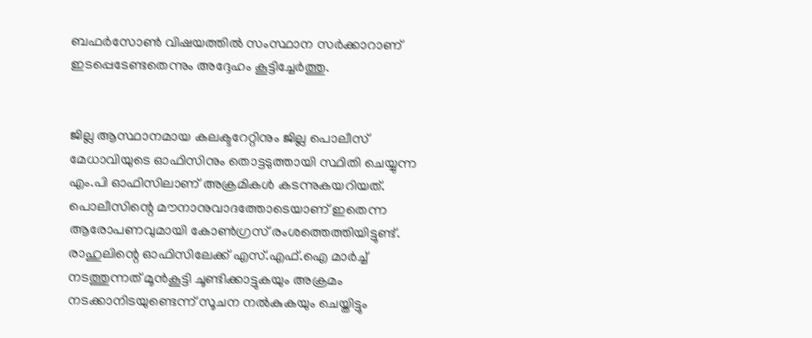ബഫർസോൺ വിഷയത്തിൽ സംസ്ഥാന സർക്കാറാണ് ഇടപ്പെടേണ്ടതെന്നും അദ്ദേഹം കൂട്ടിച്ചേർത്തു.


ജില്ല ആസ്ഥാനമായ കലക്ടറേറ്റിനും ജില്ല പൊലീസ് മേധാവിയുടെ ഓഫിസിനും തൊട്ടടുത്തായി സ്ഥിതി ചെയ്യുന്ന എം.പി ഓഫിസിലാണ് അക്രമികൾ കടന്നുകയറിയത്. പൊലീസിന്റെ മൗനാനുവാദത്തോടെയാണ് ഇതെന്ന ആരോപണവുമായി കോൺഗ്രസ് രംശത്തെത്തിയിട്ടുണ്ട്. രാഹുലിന്റെ ഓഫിസിലേക്ക് എസ്.എഫ്.ഐ മാർച്ച് നടത്തുന്നത് മൂൻകൂട്ടി ചൂണ്ടിക്കാട്ടുകയും അക്രമം നടക്കാനിടയുണ്ടെന്ന് സൂചന നൽകുകയും ചെയ്തിട്ടും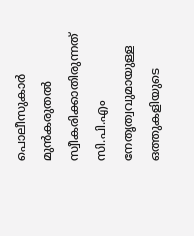പൊലീസുകാർ മുൻകരുതൽ സ്വീകരിക്കാതിരുന്നത് സി.പി.എം നേതൃത്വവുമായുള്ള ഒത്തുകളിയുടെ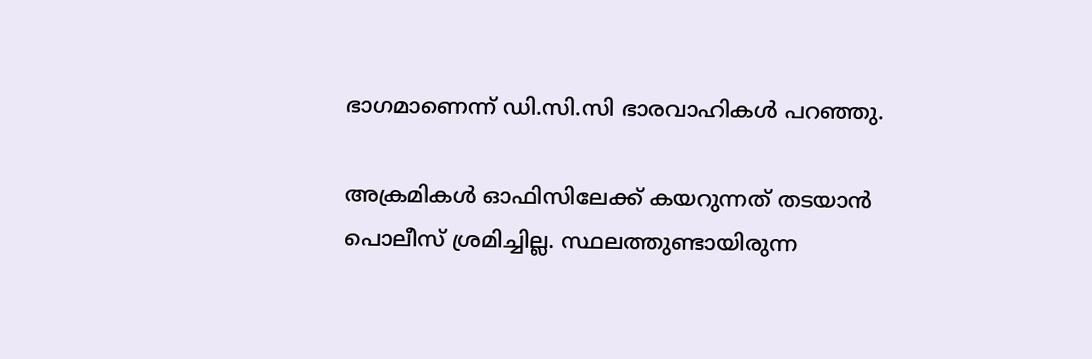ഭാഗമാണെന്ന് ഡി.സി.സി ഭാരവാഹികൾ പറഞ്ഞു.

അക്രമികൾ ഓഫിസിലേക്ക് കയറുന്നത് തടയാൻ പൊലീസ് ശ്രമിച്ചില്ല. സ്ഥലത്തുണ്ടായിരുന്ന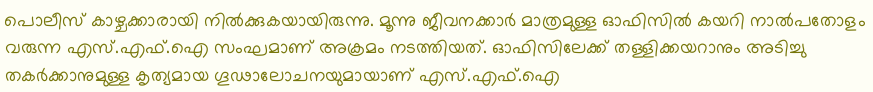പൊലീസ് കാഴ്ചക്കാരായി നിൽക്കുകയായിരുന്നു. മൂന്നു ജീവനക്കാർ മാത്രമുള്ള ഓഫിസിൽ കയറി നാൽപതോളം വരുന്ന എസ്.എഫ്.ഐ സംഘമാണ് അക്രമം നടത്തിയത്. ഓഫിസിലേക്ക് തള്ളിക്കയറാനും അടിച്ചു തകർക്കാനുമുള്ള കൃത്യമായ ഗൂഢാലോചനയുമായാണ് എസ്.എഫ്.ഐ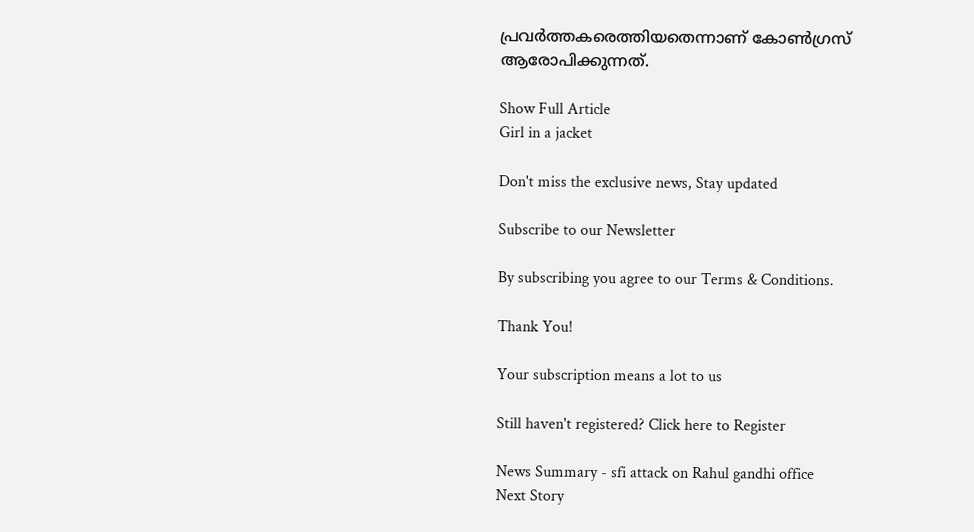പ്രവർത്തകരെത്തിയതെന്നാണ് കോൺഗ്രസ് ആരോപിക്കുന്നത്.

Show Full Article
Girl in a jacket

Don't miss the exclusive news, Stay updated

Subscribe to our Newsletter

By subscribing you agree to our Terms & Conditions.

Thank You!

Your subscription means a lot to us

Still haven't registered? Click here to Register

News Summary - sfi attack on Rahul gandhi office
Next Story